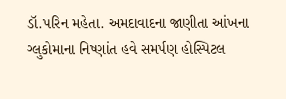ડૉ.પરિન મહેતા. અમદાવાદના જાણીતા આંખના ગ્લુકોમાના નિષ્ણાંત હવે સમર્પણ હોસ્પિટલ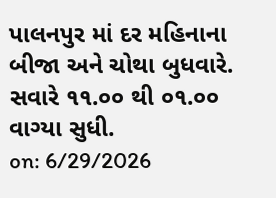પાલનપુર માં દર મહિનાના બીજા અને ચોથા બુધવારે. સવારે ૧૧.૦૦ થી ૦૧.૦૦ વાગ્યા સુધી.
on: 6/29/2026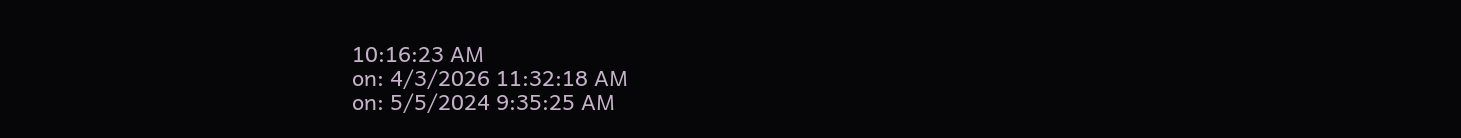10:16:23 AM
on: 4/3/2026 11:32:18 AM
on: 5/5/2024 9:35:25 AM